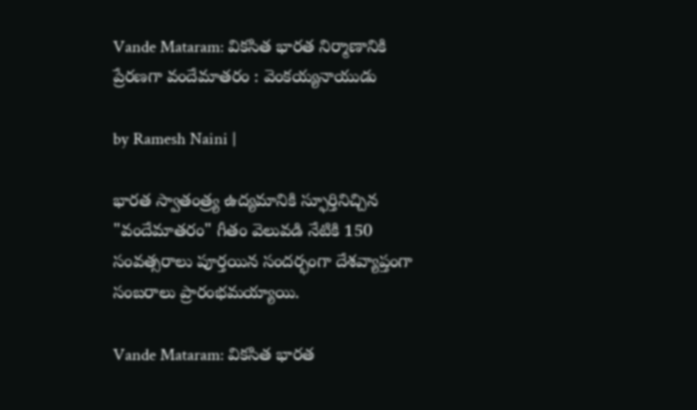Vande Mataram: వికసిత భారత నిర్మాణానికి ప్రేరణగా వందేమాతరం : వెంకయ్యనాయుడు

by Ramesh Naini |

భారత స్వాతంత్ర్య ఉద్యమానికి స్ఫూర్తినిచ్చిన "వందేమాతరం" గీతం వెలువడి నేటికి 150 సంవత్సరాలు పూర్తయిన సందర్భంగా దేశవ్యాప్తంగా సంబరాలు ప్రారంభమయ్యాయి.

Vande Mataram: వికసిత భారత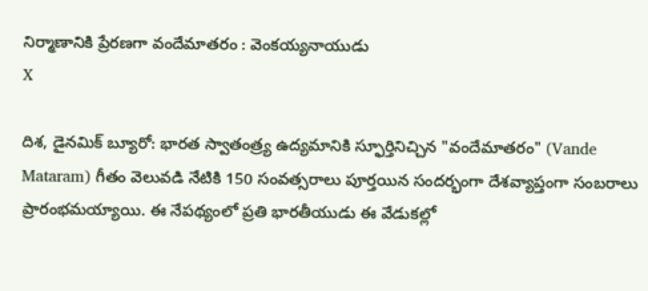నిర్మాణానికి ప్రేరణగా వందేమాతరం : వెంకయ్యనాయుడు
X

దిశ, డైనమిక్ బ్యూరో: భారత స్వాతంత్ర్య ఉద్యమానికి స్ఫూర్తినిచ్చిన "వందేమాతరం" (Vande Mataram) గీతం వెలువడి నేటికి 150 సంవత్సరాలు పూర్తయిన సందర్భంగా దేశవ్యాప్తంగా సంబరాలు ప్రారంభమయ్యాయి. ఈ నేపథ్యంలో ప్రతి భారతీయుడు ఈ వేడుకల్లో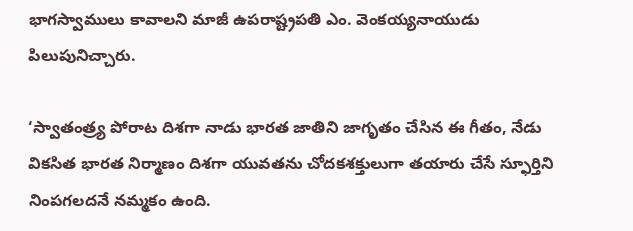భాగస్వాములు కావాలని మాజీ ఉపరాష్ట్రపతి ఎం. వెంకయ్యనాయుడు పిలుపునిచ్చారు.

‘స్వాతంత్ర్య పోరాట దిశగా నాడు భారత జాతిని జాగృతం చేసిన ఈ గీతం, నేడు వికసిత భారత నిర్మాణం దిశగా యువతను చోదకశక్తులుగా తయారు చేసే స్ఫూర్తిని నింపగలదనే నమ్మకం ఉంది.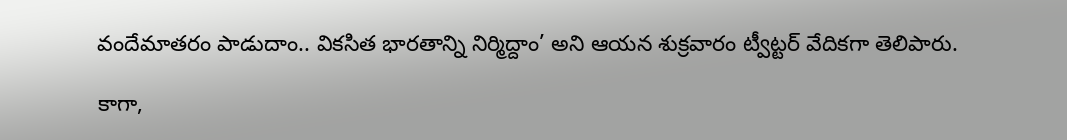వందేమాతరం పాడుదాం.. వికసిత భారతాన్ని నిర్మిద్దాం’ అని ఆయన శుక్రవారం ట్వీట్టర్ వేదికగా తెలిపారు.

కాగా,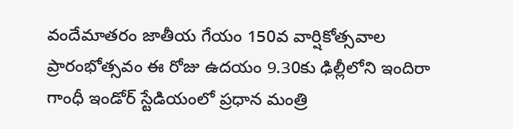వందేమాతరం జాతీయ గేయం 150వ వార్షికోత్సవాల ప్రారంభోత్సవం ఈ రోజు ఉదయం 9.30కు ఢిల్లీలోని ఇందిరా గాంధీ ఇండోర్ స్టేడియంలో ప్రధాన మంత్రి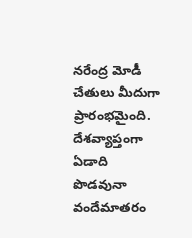నరేంద్ర మోడీ చేతులు మీదుగా ప్రారంభమైంది. దేశవ్యాప్తంగా ఏడాది పొడవునా వందేమాతరం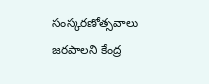సంస్కరణోత్సవాలు జరపాలని కేంద్ర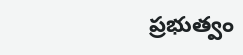ప్రభుత్వం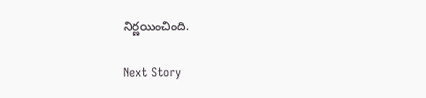నిర్ణయించింది.

Next Story